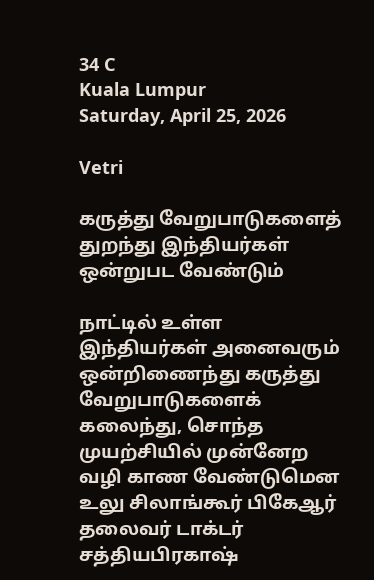34 C
Kuala Lumpur
Saturday, April 25, 2026

Vetri

கருத்து வேறுபாடுகளைத் துறந்து இந்தியர்கள் ஒன்றுபட வேண்டும்

நாட்டில் உள்ள இந்தியர்கள் அனைவரும் ஒன்றிணைந்து கருத்து வேறுபாடுகளைக் கலைந்து, சொந்த முயற்சியில் முன்னேற வழி காண வேண்டுமென உலு சிலாங்கூர் பிகேஆர் தலைவர் டாக்டர் சத்தியபிரகாஷ்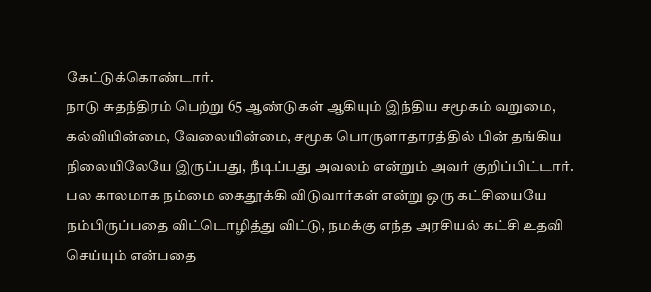கேட்டுக்கொண்டார்.
நாடு சுதந்திரம் பெற்று 65 ஆண்டுகள் ஆகியும் இந்திய சமூகம் வறுமை, கல்வியின்மை, வேலையின்மை, சமூக பொருளாதாரத்தில் பின் தங்கிய நிலையிலேயே இருப்பது, நீடிப்பது அவலம் என்றும் அவர் குறிப்பிட்டார்.
பல காலமாக நம்மை கைதூக்கி விடுவார்கள் என்று ஒரு கட்சியையே நம்பிருப்பதை விட்டொழித்து விட்டு, நமக்கு எந்த அரசியல் கட்சி உதவி செய்யும் என்பதை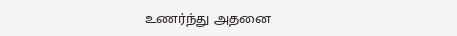உணர்ந்து அதனை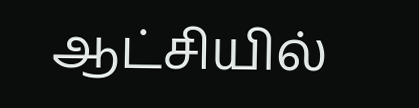ஆட்சியில்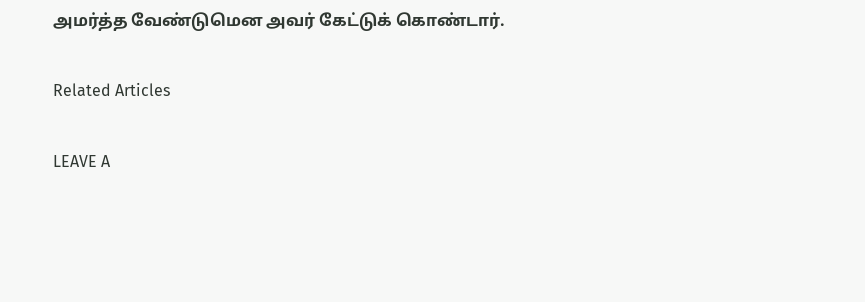அமர்த்த வேண்டுமென அவர் கேட்டுக் கொண்டார்.

Related Articles

LEAVE A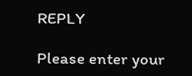REPLY

Please enter your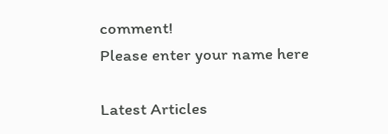comment!
Please enter your name here

Latest Articles